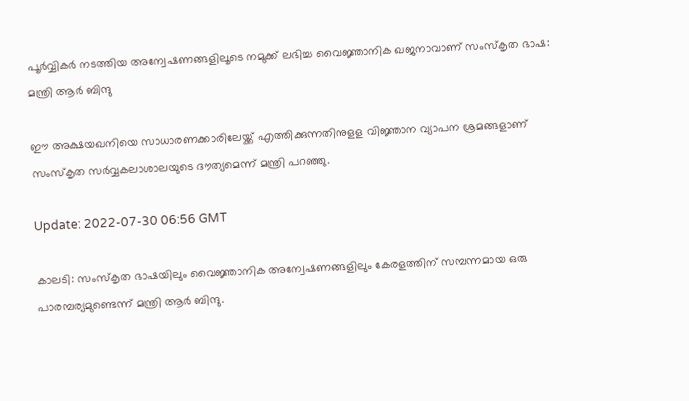പൂര്‍വ്വികര്‍ നടത്തിയ അന്വേഷണങ്ങളിലൂടെ നമുക്ക് ലഭിച്ച വൈജ്ഞാനിക ഖജനാവാണ് സംസ്‌കൃത ഭാഷ: മന്ത്രി ആർ ബിന്ദു

ഈ അക്ഷയഖനിയെ സാധാരണക്കാരിലേയ്ക്ക് എത്തിക്കുന്നതിനുളള വിജ്ഞാന വ്യാപന ശ്രമങ്ങളാണ് സംസ്‌കൃത സര്‍വ്വകലാശാലയുടെ ദൗത്യമെന്ന് മന്ത്രി പറഞ്ഞു.

Update: 2022-07-30 06:56 GMT

കാലടി: സംസ്‌കൃത ഭാഷയിലും വൈജ്ഞാനിക അന്വേഷണങ്ങളിലും കേരളത്തിന് സമ്പന്നമായ ഒരു പാരമ്പര്യമുണ്ടെന്ന് മന്ത്രി ആര്‍ ബിന്ദു.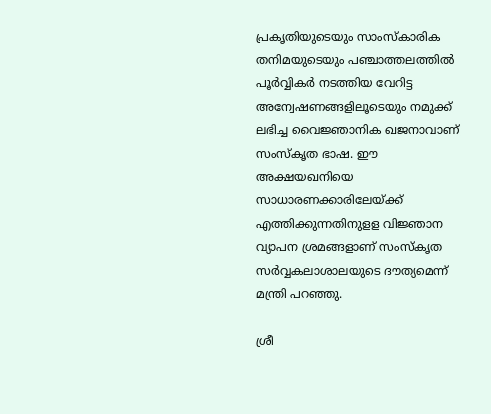പ്രകൃതിയുടെയും സാംസ്‌കാരിക തനിമയുടെയും പഞ്ചാത്തലത്തില്‍ പൂര്‍വ്വികര്‍ നടത്തിയ വേറിട്ട അന്വേഷണങ്ങളിലൂടെയും നമുക്ക് ലഭിച്ച വൈജ്ഞാനിക ഖജനാവാണ് സംസ്‌കൃത ഭാഷ. ഈ അക്ഷയഖനിയെ സാധാരണക്കാരിലേയ്ക്ക് എത്തിക്കുന്നതിനുളള വിജ്ഞാന വ്യാപന ശ്രമങ്ങളാണ് സംസ്‌കൃത സര്‍വ്വകലാശാലയുടെ ദൗത്യമെന്ന് മന്ത്രി പറഞ്ഞു.

ശ്രീ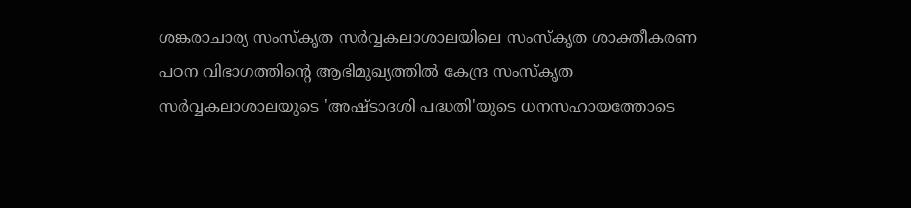ശങ്കരാചാര്യ സംസ്‌കൃത സര്‍വ്വകലാശാലയിലെ സംസ്‌കൃത ശാക്തീകരണ പഠന വിഭാഗത്തിന്റെ ആഭിമുഖ്യത്തില്‍ കേന്ദ്ര സംസ്‌കൃത സര്‍വ്വകലാശാലയുടെ 'അഷ്ടാദശി പദ്ധതി'യുടെ ധനസഹായത്തോടെ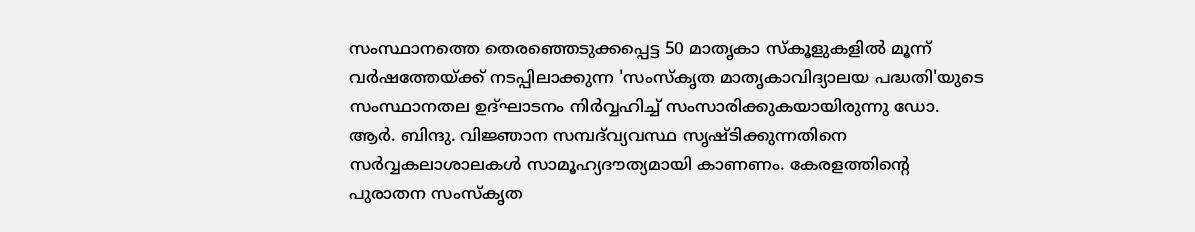സംസ്ഥാനത്തെ തെരഞ്ഞെടുക്കപ്പെട്ട 50 മാതൃകാ സ്‌കൂളുകളില്‍ മൂന്ന് വര്‍ഷത്തേയ്ക്ക് നടപ്പിലാക്കുന്ന 'സംസ്‌കൃത മാതൃകാവിദ്യാലയ പദ്ധതി'യുടെ സംസ്ഥാനതല ഉദ്ഘാടനം നിര്‍വ്വഹിച്ച് സംസാരിക്കുകയായിരുന്നു ഡോ. ആര്‍. ബിന്ദു. വിജ്ഞാന സമ്പദ്‌വ്യവസ്ഥ സൃഷ്ടിക്കുന്നതിനെ സര്‍വ്വകലാശാലകള്‍ സാമൂഹ്യദൗത്യമായി കാണണം. കേരളത്തിന്റെ പുരാതന സംസ്‌കൃത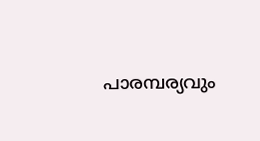പാരമ്പര്യവും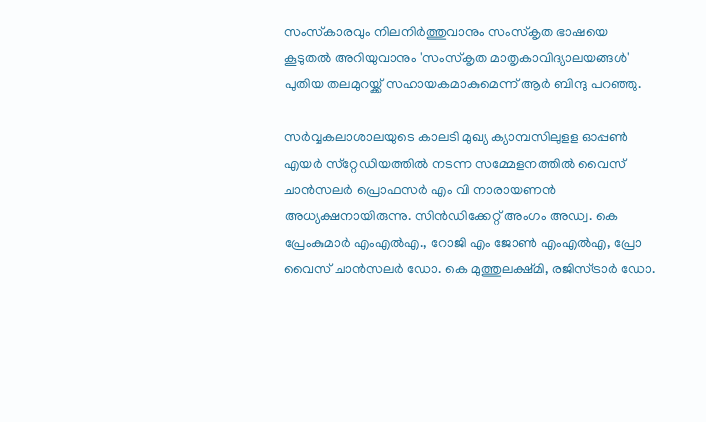സംസ്‌കാരവും നിലനിര്‍ത്തുവാനും സംസ്‌കൃത ഭാഷയെ കൂടുതല്‍ അറിയുവാനും 'സംസ്‌കൃത മാതൃകാവിദ്യാലയങ്ങള്‍' പുതിയ തലമുറയ്ക്ക് സഹായകമാകുമെന്ന് ആര്‍ ബിന്ദു പറഞ്ഞു.

സര്‍വ്വകലാശാലയുടെ കാലടി മുഖ്യ ക്യാമ്പസിലുളള ഓപ്പണ്‍ എയര്‍ സ്‌റ്റേഡിയത്തില്‍ നടന്ന സമ്മേളനത്തില്‍ വൈസ് ചാന്‍സലര്‍ പ്രൊഫസര്‍ എം വി നാരായണന്‍ അധ്യക്ഷനായിരുന്നു. സിന്‍ഡിക്കേറ്റ് അംഗം അഡ്വ. കെ പ്രേംകുമാര്‍ എംഎല്‍എ., റോജി എം ജോണ്‍ എംഎല്‍എ, പ്രോ വൈസ് ചാന്‍സലര്‍ ഡോ. കെ മുത്തുലക്ഷ്മി, രജിസ്ട്രാര്‍ ഡോ.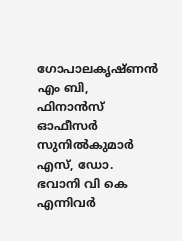ഗോപാലകൃഷ്ണന്‍ എം ബി, ഫിനാന്‍സ് ഓഫീസര്‍ സുനില്‍കുമാര്‍ എസ്, ഡോ. ഭവാനി വി കെ എന്നിവര്‍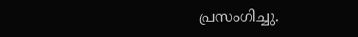പ്രസംഗിച്ചു.